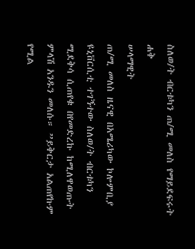ስለወ/ት ብርቱካን ጠ/ሚ መለስ የማይደፍሩት ሐቅ
ሠላማዊት
ጠ/ሚ መለስ ዜናዊ በአሜሪካው ኮሎምቢያ ዩኒቨርሲቲ ተገኝተው ስለወ/ት ብርቱካን ሚደቅሳ ሲጠየቁ በየመድረኩ ከሚለዋወጡት ምላሽ አንዱን መለሱ። ”ይቅርታ አልጠየኩም የሚል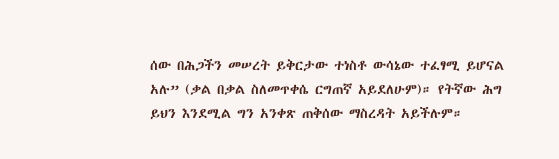ሰው በሕጋችን መሠረት ይቅርታው ተነስቶ ውሳኔው ተፈፃሚ ይሆናል አሉ” (ቃል በቃል ስለመጥቀሴ ርግጠኛ አይደለሁም)። የትኛው ሕግ ይህን እንደሚል ግን አንቀጽ ጠቅሰው ማስረዳት አይችሉም።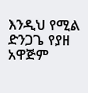እንዲህ የሚል ድንጋጌ የያዘ አዋጅም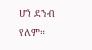ሆነ ደንብ የለም።